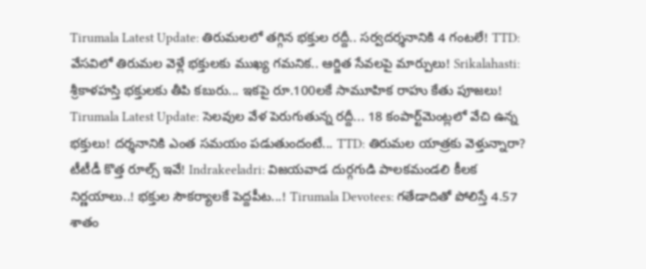Tirumala Latest Update: తిరుమలలో తగ్గిన భక్తుల రద్దీ.. సర్వదర్శనానికి 4 గంటలే! TTD: వేసవిలో తిరుమల వెళ్లే భక్తులకు ముఖ్య గమనిక.. ఆర్జిత సేవలపై మార్పులు! Srikalahasti: శ్రీకాళహస్తి భక్తులకు తీపి కబురు... ఇకపై రూ.100లకే సామూహిక రాహు కేతు పూజలు! Tirumala Latest Update: సెలవుల వేళ పెరుగుతున్న రద్దీ... 18 కంపార్ట్‌మెంట్లలో వేచి ఉన్న భక్తులు! దర్శనానికి ఎంత సమయం పడుతుందంటే... TTD: తిరుమల యాత్రకు వెళ్తున్నారా? టీటీడీ కొత్త రూల్స్ ఇవే! Indrakeeladri: విజయవాడ దుర్గగుడి పాలకమండలి కీలక నిర్ణయాలు..! భక్తుల సౌకర్యాలకే పెద్దపీట...! Tirumala Devotees: గతేడాదితో పోలిస్తే 4.57 శాతం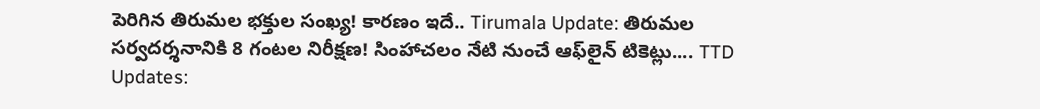పెరిగిన తిరుమల భక్తుల సంఖ్య! కారణం ఇదే.. Tirumala Update: తిరుమల సర్వదర్శనానికి 8 గంటల నిరీక్షణ! సింహాచలం నేటి నుంచే ఆఫ్‌లైన్ టికెట్లు.... TTD Updates: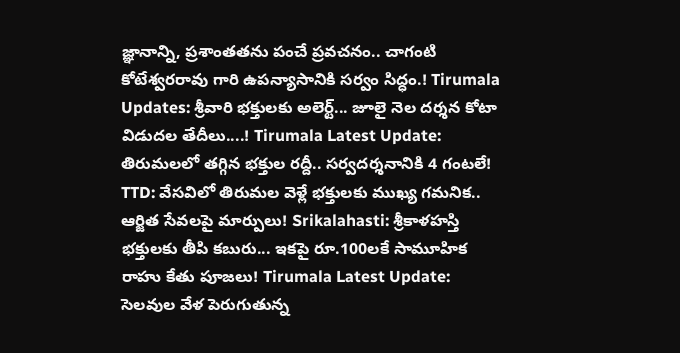జ్ఞానాన్ని, ప్రశాంతతను పంచే ప్రవచనం.. చాగంటి కోటేశ్వరరావు గారి ఉపన్యాసానికి సర్వం సిద్ధం.! Tirumala Updates: శ్రీవారి భక్తులకు అలెర్ట్... జూలై నెల దర్శన కోటా విడుదల తేదీలు....! Tirumala Latest Update: తిరుమలలో తగ్గిన భక్తుల రద్దీ.. సర్వదర్శనానికి 4 గంటలే! TTD: వేసవిలో తిరుమల వెళ్లే భక్తులకు ముఖ్య గమనిక.. ఆర్జిత సేవలపై మార్పులు! Srikalahasti: శ్రీకాళహస్తి భక్తులకు తీపి కబురు... ఇకపై రూ.100లకే సామూహిక రాహు కేతు పూజలు! Tirumala Latest Update: సెలవుల వేళ పెరుగుతున్న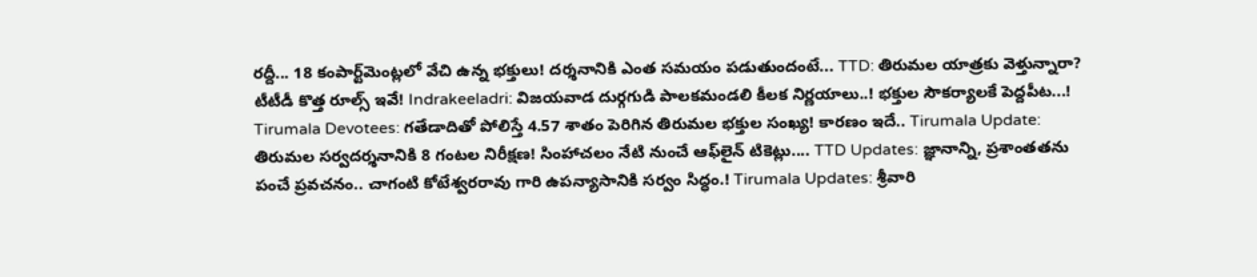రద్దీ... 18 కంపార్ట్‌మెంట్లలో వేచి ఉన్న భక్తులు! దర్శనానికి ఎంత సమయం పడుతుందంటే... TTD: తిరుమల యాత్రకు వెళ్తున్నారా? టీటీడీ కొత్త రూల్స్ ఇవే! Indrakeeladri: విజయవాడ దుర్గగుడి పాలకమండలి కీలక నిర్ణయాలు..! భక్తుల సౌకర్యాలకే పెద్దపీట...! Tirumala Devotees: గతేడాదితో పోలిస్తే 4.57 శాతం పెరిగిన తిరుమల భక్తుల సంఖ్య! కారణం ఇదే.. Tirumala Update: తిరుమల సర్వదర్శనానికి 8 గంటల నిరీక్షణ! సింహాచలం నేటి నుంచే ఆఫ్‌లైన్ టికెట్లు.... TTD Updates: జ్ఞానాన్ని, ప్రశాంతతను పంచే ప్రవచనం.. చాగంటి కోటేశ్వరరావు గారి ఉపన్యాసానికి సర్వం సిద్ధం.! Tirumala Updates: శ్రీవారి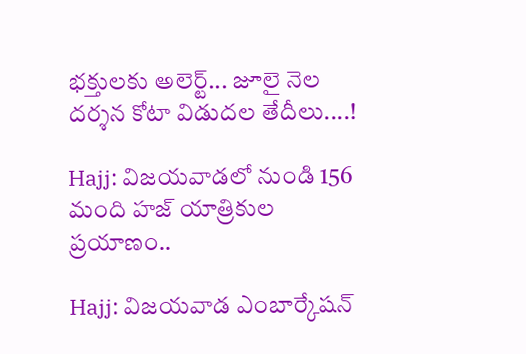భక్తులకు అలెర్ట్... జూలై నెల దర్శన కోటా విడుదల తేదీలు....!

Hajj: విజయవాడలో నుండి 156 మంది హజ్ యాత్రికుల ప్రయాణం..

Hajj: విజయవాడ ఎంబార్కేషన్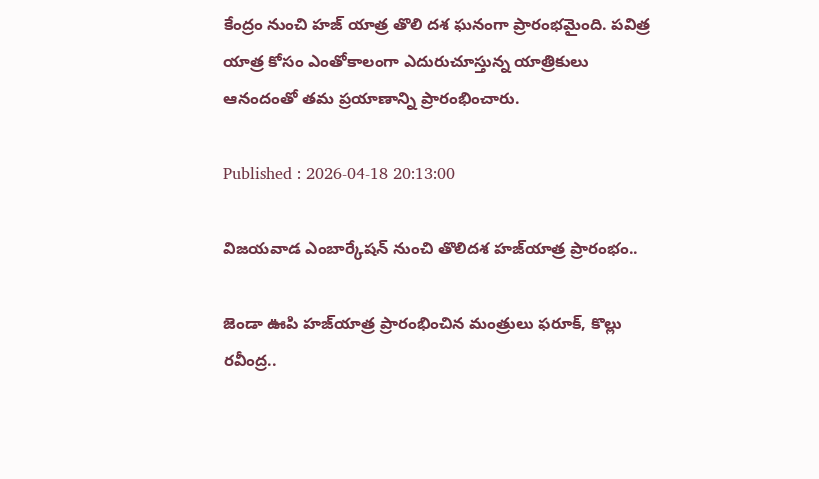కేంద్రం నుంచి హజ్ యాత్ర తొలి దశ ఘనంగా ప్రారంభమైంది. పవిత్ర యాత్ర కోసం ఎంతోకాలంగా ఎదురుచూస్తున్న యాత్రికులు ఆనందంతో తమ ప్రయాణాన్ని ప్రారంభించారు.

Published : 2026-04-18 20:13:00

విజయవాడ ఎంబార్కేషన్ నుంచి తొలిదశ హజ్‌యాత్ర ప్రారంభం..

జెండా ఊపి హజ్‌యాత్ర ప్రారంభించిన మంత్రులు ఫరూక్, కొల్లు రవీంద్ర..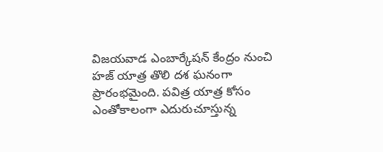విజయవాడ ఎంబార్కేషన్ కేంద్రం నుంచి హజ్ యాత్ర తొలి దశ ఘనంగా ప్రారంభమైంది. పవిత్ర యాత్ర కోసం ఎంతోకాలంగా ఎదురుచూస్తున్న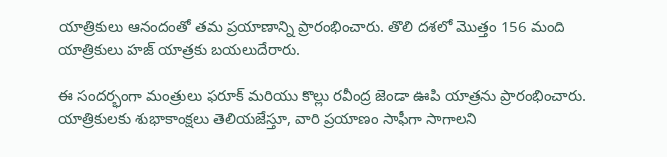యాత్రికులు ఆనందంతో తమ ప్రయాణాన్ని ప్రారంభించారు. తొలి దశలో మొత్తం 156 మంది యాత్రికులు హజ్ యాత్రకు బయలుదేరారు.

ఈ సందర్భంగా మంత్రులు ఫరూక్ మరియు కొల్లు రవీంద్ర జెండా ఊపి యాత్రను ప్రారంభించారు. యాత్రికులకు శుభాకాంక్షలు తెలియజేస్తూ, వారి ప్రయాణం సాఫీగా సాగాలని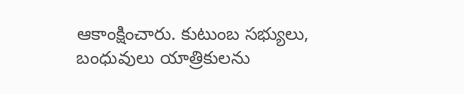ఆకాంక్షించారు. కుటుంబ సభ్యులు, బంధువులు యాత్రికులను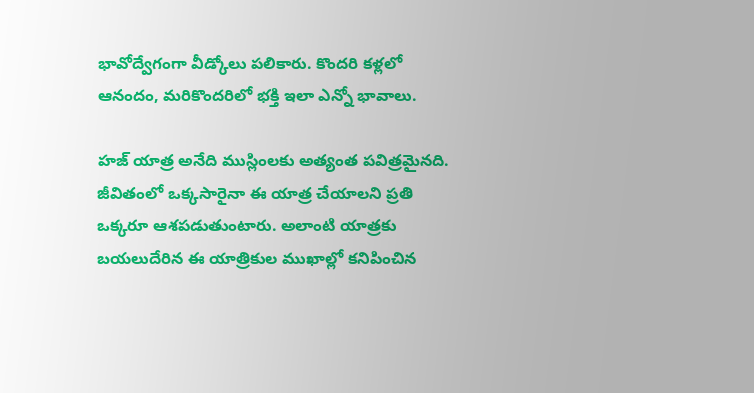భావోద్వేగంగా వీడ్కోలు పలికారు. కొందరి కళ్లలో ఆనందం, మరికొందరిలో భక్తి ఇలా ఎన్నో భావాలు.

హజ్ యాత్ర అనేది ముస్లింలకు అత్యంత పవిత్రమైనది. జీవితంలో ఒక్కసారైనా ఈ యాత్ర చేయాలని ప్రతి ఒక్కరూ ఆశపడుతుంటారు. అలాంటి యాత్రకు బయలుదేరిన ఈ యాత్రికుల ముఖాల్లో కనిపించిన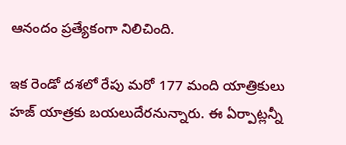ఆనందం ప్రత్యేకంగా నిలిచింది.

ఇక రెండో దశలో రేపు మరో 177 మంది యాత్రికులు హజ్ యాత్రకు బయలుదేరనున్నారు. ఈ ఏర్పాట్లన్నీ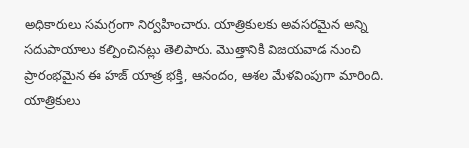అధికారులు సమగ్రంగా నిర్వహించారు. యాత్రికులకు అవసరమైన అన్ని సదుపాయాలు కల్పించినట్లు తెలిపారు. మొత్తానికి విజయవాడ నుంచి ప్రారంభమైన ఈ హజ్ యాత్ర భక్తి, ఆనందం, ఆశల మేళవింపుగా మారింది. యాత్రికులు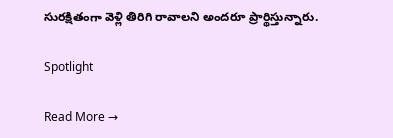సురక్షితంగా వెళ్లి తిరిగి రావాలని అందరూ ప్రార్థిస్తున్నారు.

Spotlight

Read More →